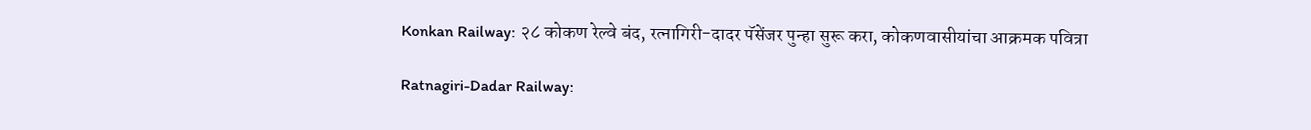Konkan Railway: २८ कोकण रेल्वे बंद, रत्नागिरी-दादर पॅसेंजर पुन्हा सुरू करा, कोकणवासीयांचा आक्रमक पवित्रा

Ratnagiri-Dadar Railway: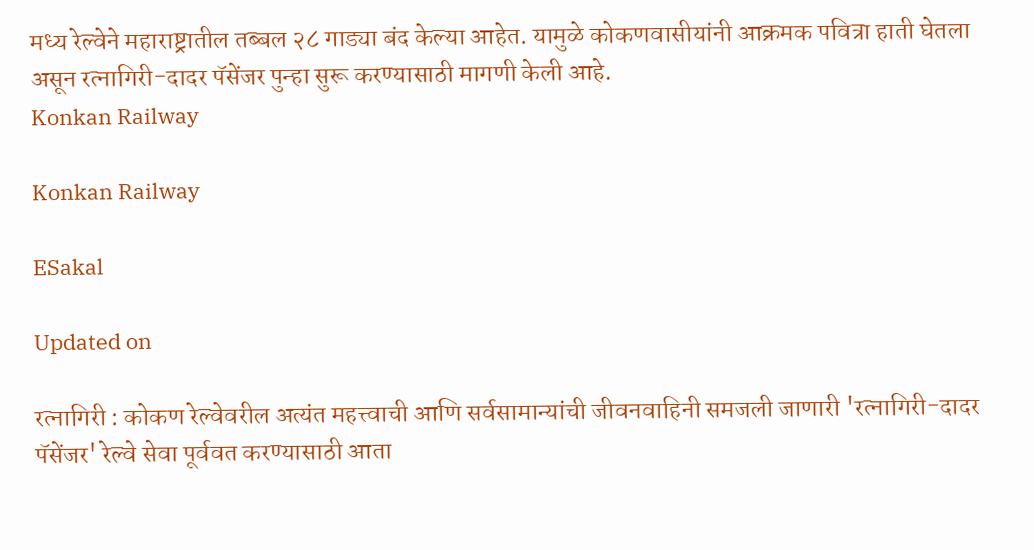मध्य रेल्वेने महाराष्ट्रातील तब्बल २८ गाड्या बंद केल्या आहेत. यामुळे कोकणवासीयांनी आक्रमक पवित्रा हाती घेतला असून रत्नागिरी-दादर पॅसेंजर पुन्हा सुरू करण्यासाठी मागणी केली आहे.
Konkan Railway

Konkan Railway

ESakal

Updated on

रत्नागिरी : कोकण रेल्वेवरील अत्यंत महत्त्वाची आणि सर्वसामान्यांची जीवनवाहिनी समजली जाणारी 'रत्नागिरी-दादर पॅसेंजर' रेल्वे सेवा पूर्ववत करण्यासाठी आता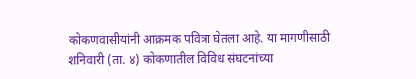कोकणवासीयांनी आक्रमक पवित्रा घेतला आहे. या मागणीसाठी शनिवारी (ता. ४) कोकणातील विविध संघटनांच्या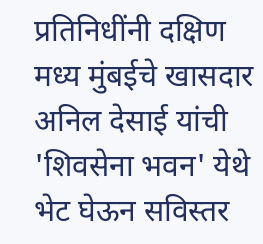प्रतिनिधींनी दक्षिण मध्य मुंबईचे खासदार अनिल देसाई यांची 'शिवसेना भवन' येथे भेट घेऊन सविस्तर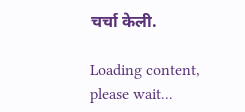चर्चा केली.

Loading content, please wait...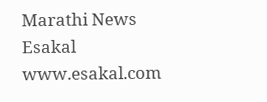Marathi News Esakal
www.esakal.com